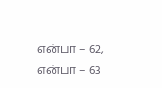என்பா – 62, என்பா – 63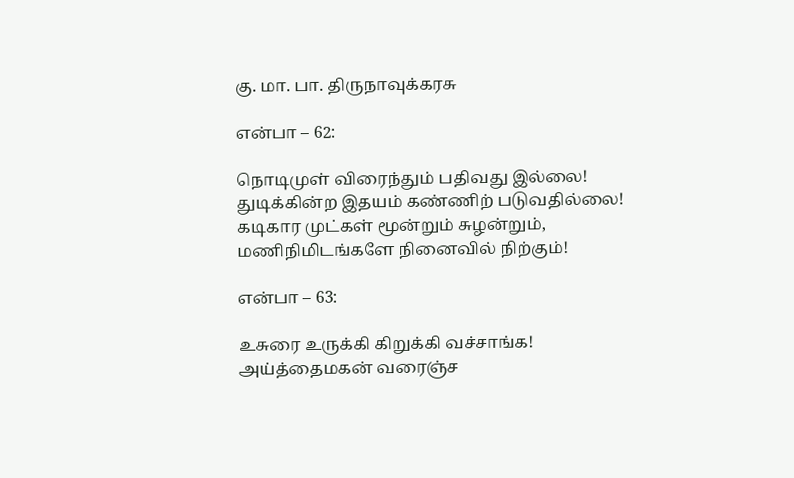கு. மா. பா. திருநாவுக்கரசு

என்பா – 62:

நொடிமுள் விரைந்தும் பதிவது இல்லை!
துடிக்கின்ற இதயம் கண்ணிற் படுவதில்லை!
கடிகார முட்கள் மூன்றும் சுழன்றும்,
மணிநிமிடங்களே நினைவில் நிற்கும்!

என்பா – 63:

உசுரை உருக்கி கிறுக்கி வச்சாங்க!
அய்த்தைமகன் வரைஞ்ச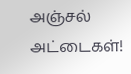அஞ்சல் அட்டைகள்!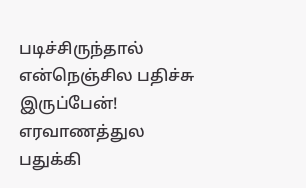படிச்சிருந்தால் என்நெஞ்சில பதிச்சு இருப்பேன்!
எரவாணத்துல பதுக்கி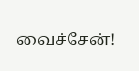வைச்சேன்!